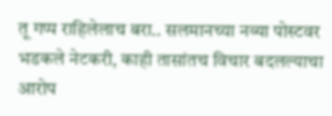तू गप्प राहिलेलाच बरा.. सलमानच्या नव्या पोस्टवर भडकले नेटकरी, काही तासांतच विचार बदलल्याचा आरोप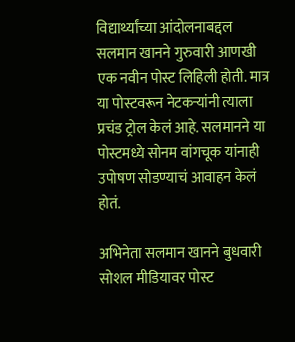विद्यार्थ्यांच्या आंदोलनाबद्दल सलमान खानने गुरुवारी आणखी एक नवीन पोस्ट लिहिली होती. मात्र या पोस्टवरून नेटकऱ्यांनी त्याला प्रचंड ट्रोल केलं आहे. सलमानने या पोस्टमध्ये सोनम वांगचूक यांनाही उपोषण सोडण्याचं आवाहन केलं होतं.

अभिनेता सलमान खानने बुधवारी सोशल मीडियावर पोस्ट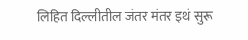लिहित दिल्लीतील जंतर मंतर इथं सुरू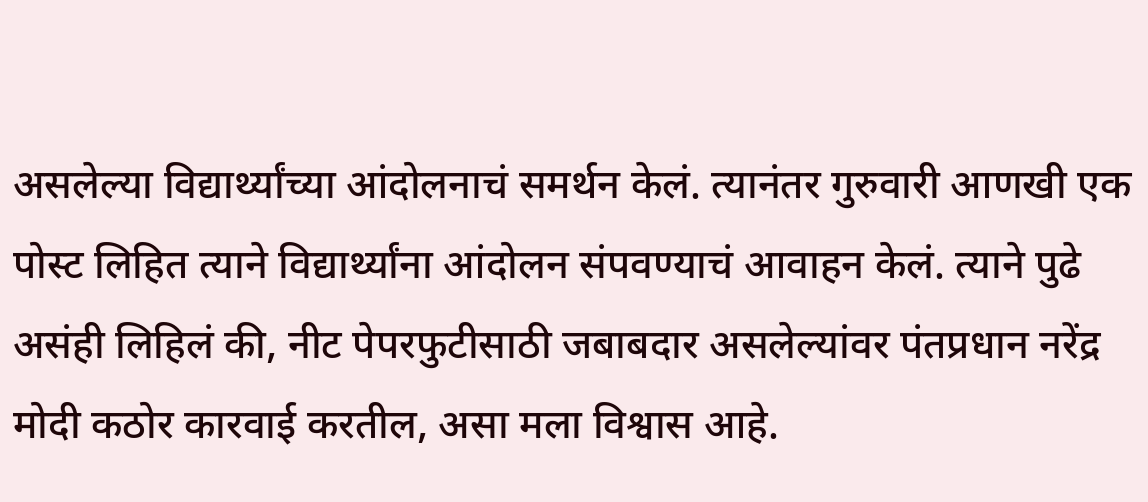असलेल्या विद्यार्थ्यांच्या आंदोलनाचं समर्थन केलं. त्यानंतर गुरुवारी आणखी एक पोस्ट लिहित त्याने विद्यार्थ्यांना आंदोलन संपवण्याचं आवाहन केलं. त्याने पुढे असंही लिहिलं की, नीट पेपरफुटीसाठी जबाबदार असलेल्यांवर पंतप्रधान नरेंद्र मोदी कठोर कारवाई करतील, असा मला विश्वास आहे.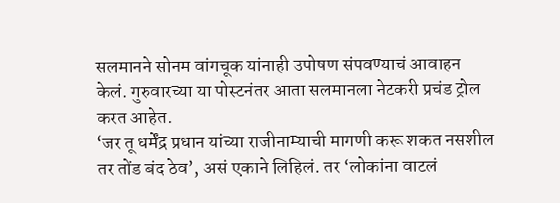सलमानने सोनम वांगचूक यांनाही उपोषण संपवण्याचं आवाहन केलं. गुरुवारच्या या पोस्टनंतर आता सलमानला नेटकरी प्रचंड ट्रोल करत आहेत.
‘जर तू धर्मेंद्र प्रधान यांच्या राजीनाम्याची मागणी करू शकत नसशील तर तोंड बंद ठेव’, असं एकाने लिहिलं. तर ‘लोकांना वाटलं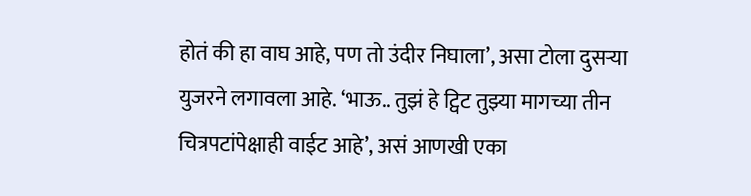होतं की हा वाघ आहे, पण तो उंदीर निघाला’, असा टोला दुसऱ्या युजरने लगावला आहे. ‘भाऊ.. तुझं हे ट्विट तुझ्या मागच्या तीन चित्रपटांपेक्षाही वाईट आहे’, असं आणखी एका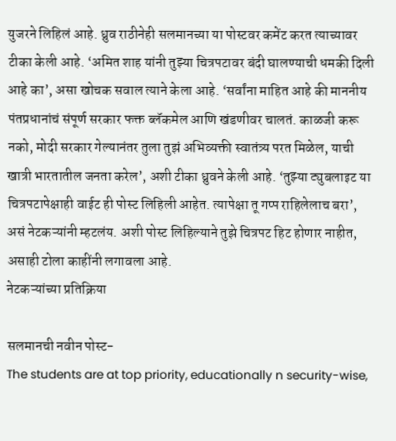युजरने लिहिलं आहे. ध्रुव राठीनेही सलमानच्या या पोस्टवर कमेंट करत त्याच्यावर टीका केली आहे. ‘अमित शाह यांनी तुझ्या चित्रपटावर बंदी घालण्याची धमकी दिली आहे का’, असा खोचक सवाल त्याने केला आहे. ‘सर्वांना माहित आहे की माननीय पंतप्रधानांचं संपूर्ण सरकार फक्त ब्लॅकमेल आणि खंडणीवर चालतं. काळजी करू नको, मोदी सरकार गेल्यानंतर तुला तुझं अभिव्यक्ती स्वातंत्र्य परत मिळेल, याची खात्री भारतातील जनता करेल’, अशी टीका ध्रुवने केली आहे. ‘तुझ्या ट्युबलाइट या चित्रपटापेक्षाही वाईट ही पोस्ट लिहिली आहेत. त्यापेक्षा तू गप्प राहिलेलाच बरा’, असं नेटकऱ्यांनी म्हटलंय. अशी पोस्ट लिहिल्याने तुझे चित्रपट हिट होणार नाहीत, असाही टोला काहींनी लगावला आहे.
नेटकऱ्यांच्या प्रतिक्रिया

सलमानची नवीन पोस्ट-
The students are at top priority, educationally n security-wise,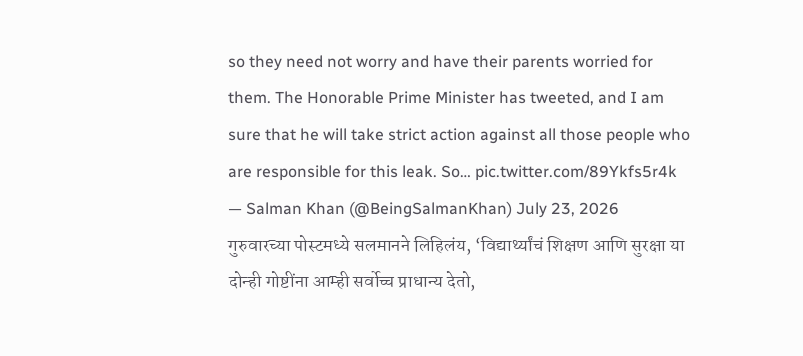so they need not worry and have their parents worried for them. The Honorable Prime Minister has tweeted, and I am sure that he will take strict action against all those people who are responsible for this leak. So… pic.twitter.com/89Ykfs5r4k
— Salman Khan (@BeingSalmanKhan) July 23, 2026
गुरुवारच्या पोस्टमध्ये सलमानने लिहिलंय, ‘विद्यार्थ्यांचं शिक्षण आणि सुरक्षा या दोन्ही गोष्टींना आम्ही सर्वोच्च प्राधान्य देतो,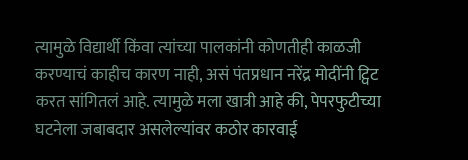त्यामुळे विद्यार्थी किंवा त्यांच्या पालकांनी कोणतीही काळजी करण्याचं काहीच कारण नाही, असं पंतप्रधान नरेंद्र मोदींनी ट्विट करत सांगितलं आहे. त्यामुळे मला खात्री आहे की, पेपरफुटीच्या घटनेला जबाबदार असलेल्यांवर कठोर कारवाई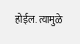होईल. त्यामुळे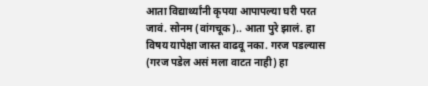आता विद्यार्थ्यांनी कृपया आपापल्या घरी परत जावं. सोनम (वांगचूक).. आता पुरे झालं. हा विषय यापेक्षा जास्त वाढवू नका. गरज पडल्यास (गरज पडेल असं मला वाटत नाही) हा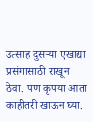उत्साह दुसऱ्या एखाद्या प्रसंगासाठी राखून ठेवा. पण कृपया आता काहीतरी खाऊन घ्या.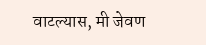वाटल्यास, मी जेवण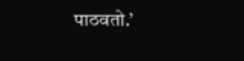पाठवतो.’